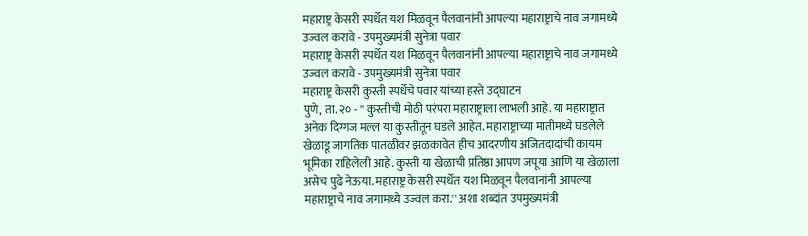महाराष्ट्र केसरी स्पर्धेत यश मिळवून पैलवानांनी आपल्या महाराष्ट्राचे नाव जगामध्ये उज्वल करावे - उपमुख्यमंत्री सुनेत्रा पवार
महाराष्ट्र केसरी स्पर्धेत यश मिळवून पैलवानांनी आपल्या महाराष्ट्राचे नाव जगामध्ये उज्वल करावे - उपमुख्यमंत्री सुनेत्रा पवार
महाराष्ट्र केसरी कुस्ती स्पर्धेचे पवार यांच्या हस्ते उद्घाटन
पुणे, ता. २० - '' कुस्तीची मोठी परंपरा महाराष्ट्राला लाभली आहे. या महाराष्ट्रात अनेक दिग्गज मल्ल या कुस्तीतून घडले आहेत. महाराष्ट्राच्या मातीमध्ये घडलेले खेळाडू जागतिक पातळीवर झळकावेत हीच आदरणीय अजितदादांची कायम भूमिका राहिलेली आहे. कुस्ती या खेळाची प्रतिष्ठा आपण जपूया आणि या खेळाला असेच पुढे नेऊया. महाराष्ट्र केसरी स्पर्धेत यश मिळवून पैलवानांनी आपल्या महाराष्ट्राचे नाव जगामध्ये उज्वल करा.'' अशा शब्दांत उपमुख्यमंत्री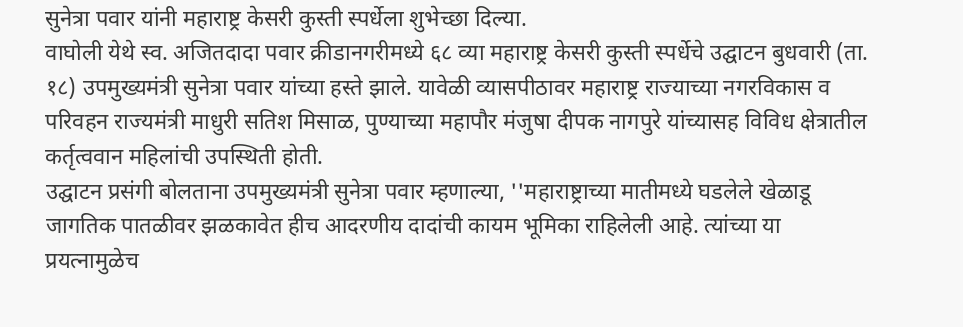सुनेत्रा पवार यांनी महाराष्ट्र केसरी कुस्ती स्पर्धेला शुभेच्छा दिल्या.
वाघोली येथे स्व. अजितदादा पवार क्रीडानगरीमध्ये ६८ व्या महाराष्ट्र केसरी कुस्ती स्पर्धेचे उद्घाटन बुधवारी (ता. १८) उपमुख्यमंत्री सुनेत्रा पवार यांच्या हस्ते झाले. यावेळी व्यासपीठावर महाराष्ट्र राज्याच्या नगरविकास व परिवहन राज्यमंत्री माधुरी सतिश मिसाळ, पुण्याच्या महापौर मंजुषा दीपक नागपुरे यांच्यासह विविध क्षेत्रातील कर्तृत्ववान महिलांची उपस्थिती होती.
उद्घाटन प्रसंगी बोलताना उपमुख्यमंत्री सुनेत्रा पवार म्हणाल्या, ''महाराष्ट्राच्या मातीमध्ये घडलेले खेळाडू जागतिक पातळीवर झळकावेत हीच आदरणीय दादांची कायम भूमिका राहिलेली आहे. त्यांच्या या प्रयत्नामुळेच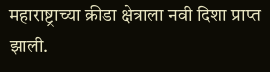महाराष्ट्राच्या क्रीडा क्षेत्राला नवी दिशा प्राप्त झाली.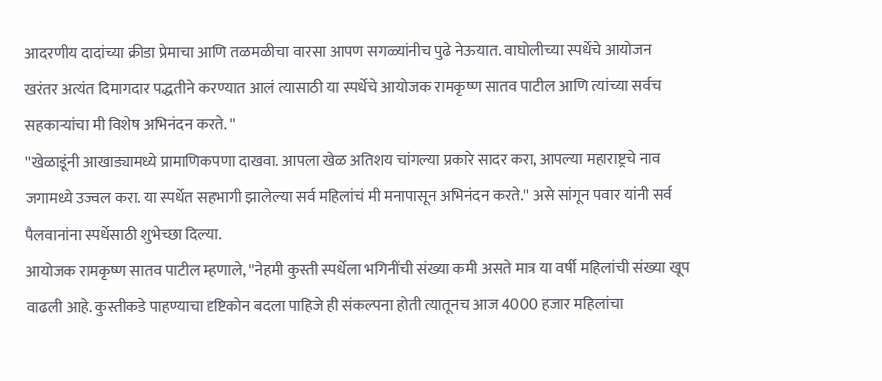आदरणीय दादांच्या क्रीडा प्रेमाचा आणि तळमळीचा वारसा आपण सगळ्यांनीच पुढे नेऊयात. वाघोलीच्या स्पर्धेचे आयोजन खरंतर अत्यंत दिमागदार पद्धतीने करण्यात आलं त्यासाठी या स्पर्धेचे आयोजक रामकृष्ण सातव पाटील आणि त्यांच्या सर्वच सहकाऱ्यांचा मी विशेष अभिनंदन करते. ''
''खेळाडूंनी आखाड्यामध्ये प्रामाणिकपणा दाखवा. आपला खेळ अतिशय चांगल्या प्रकारे सादर करा, आपल्या महाराष्ट्रचे नाव जगामध्ये उज्वल करा. या स्पर्धेत सहभागी झालेल्या सर्व महिलांचं मी मनापासून अभिनंदन करते.'' असे सांगून पवार यांनी सर्व पैलवानांना स्पर्धेसाठी शुभेच्छा दिल्या.
आयोजक रामकृष्ण सातव पाटील म्हणाले, ''नेहमी कुस्ती स्पर्धेला भगिनींची संख्या कमी असते मात्र या वर्षी महिलांची संख्या खूप वाढली आहे. कुस्तीकडे पाहण्याचा दृष्टिकोन बदला पाहिजे ही संकल्पना होती त्यातूनच आज 4000 हजार महिलांचा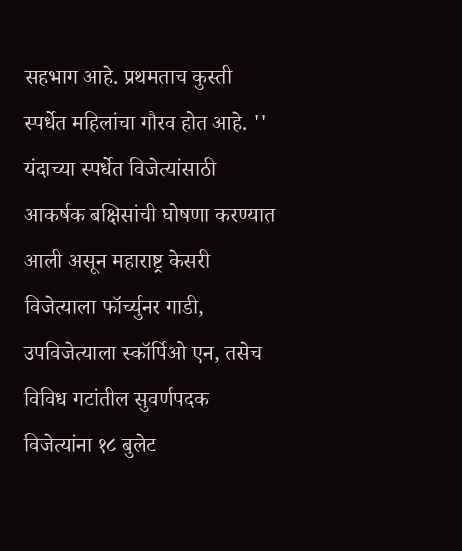सहभाग आहे. प्रथमताच कुस्ती स्पर्धेत महिलांचा गौरव होत आहे. ''
यंदाच्या स्पर्धेत विजेत्यांसाठी आकर्षक बक्षिसांची घोषणा करण्यात आली असून महाराष्ट्र केसरी विजेत्याला फॉर्च्युनर गाडी, उपविजेत्याला स्कॉर्पिओ एन, तसेच विविध गटांतील सुवर्णपदक विजेत्यांना १८ बुलेट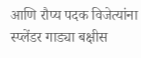आणि रौप्य पदक विजेत्यांना स्प्लेंडर गाड्या बक्षीस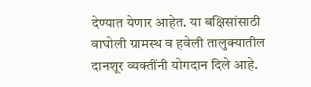देण्यात येणार आहेत. या बक्षिसांसाठी वाघोली ग्रामस्थ व हवेली तालुक्यातील दानशूर व्यक्तींनी योगदान दिले आहे.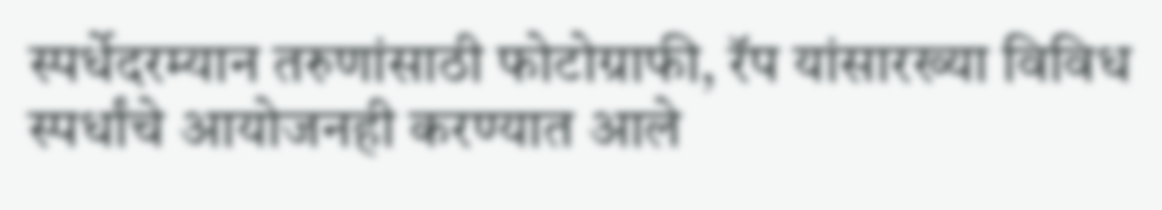स्पर्धेदरम्यान तरुणांसाठी फोटोग्राफी, रॅप यांसारख्या विविध स्पर्धांचे आयोजनही करण्यात आले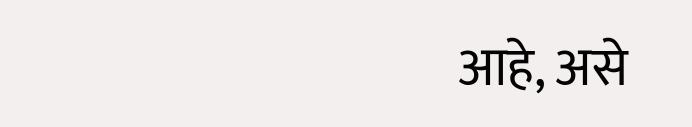आहे, असे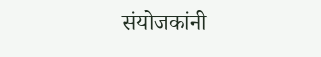संयोजकांनी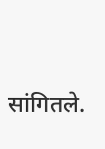सांगितले.